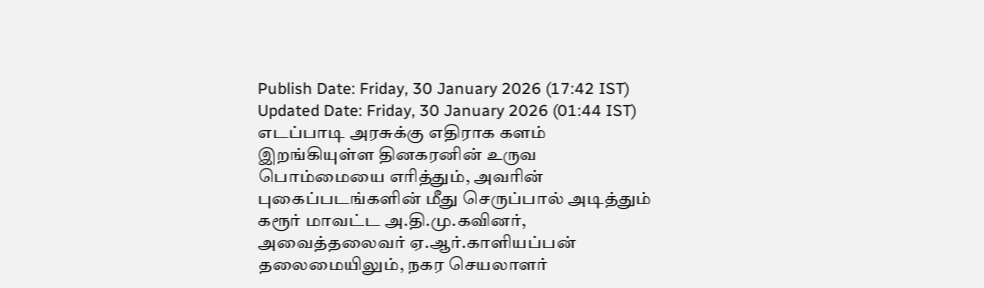Publish Date: Friday, 30 January 2026 (17:42 IST)
Updated Date: Friday, 30 January 2026 (01:44 IST)
எடப்பாடி அரசுக்கு எதிராக களம் இறங்கியுள்ள தினகரனின் உருவ பொம்மையை எரித்தும், அவரின் புகைப்படங்களின் மீது செருப்பால் அடித்தும் கரூர் மாவட்ட அ.தி.மு.கவினர், அவைத்தலைவர் ஏ.ஆர்.காளியப்பன் தலைமையிலும், நகர செயலாளர்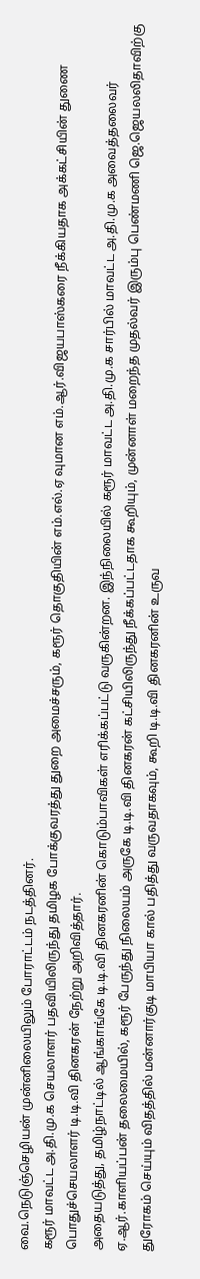வை.நெடுஞ்செழியன் முன்னிலையிலும் போராட்டம் நடத்தினர்.
கரூர் மாவட்ட அ.தி.மு.க செயலாளர் பதவியிலிருந்து தமிழக போக்குவரத்து துறை அமைச்சரும், கரூர் தொகுதியின் எம்.எல்.ஏ வுமான எம்.ஆர்.விஜயபாஸ்கரை நீக்கியதாக அக்கட்சியின் துணை பொதுச்செயலாளர் டி.டி.வி தினகரன் நேற்று அறிவித்தார்.
அதையடுத்து, தமிழ்நாட்டில் ஆங்காங்கே டி.டி.வி தினகரனின் கொடும்பாவிகள் எரிக்கப்பட்டு வருகின்றன. இந்நிலையில் கரூர் மாவட்ட அ.தி.மு.க சார்பில் மாவட்ட அ.தி.மு.க அவைத்தலைவர் ஏ.ஆர்.காளியப்பன் தலைமையில், கரூர் பேருந்து நிலையம் அருகே டி.டி.வி தினகரன் கட்சியிலிருந்து நீக்கப்பட்டதாக கூறியும், முன்னாள் மறைந்த முதல்வர் இரும்பு பெண்மணி ஜெ.ஜெயலலிதாவிற்கு துரோகம் செய்யும் விதத்தில் மன்னார்குடி மாபியா கால் பதித்து வருவதாகவும், கூறி டி.டி.வி தினகரனின் உருவ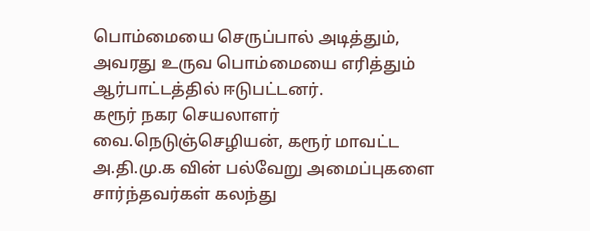பொம்மையை செருப்பால் அடித்தும், அவரது உருவ பொம்மையை எரித்தும் ஆர்பாட்டத்தில் ஈடுபட்டனர்.
கரூர் நகர செயலாளர் வை.நெடுஞ்செழியன், கரூர் மாவட்ட அ.தி.மு.க வின் பல்வேறு அமைப்புகளை சார்ந்தவர்கள் கலந்து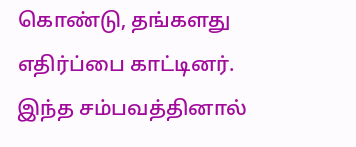கொண்டு, தங்களது எதிர்ப்பை காட்டினர். இந்த சம்பவத்தினால்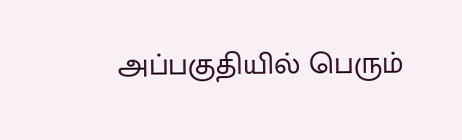அப்பகுதியில் பெரும்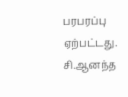பரபரப்பு ஏற்பட்டது.
சி.ஆனந்த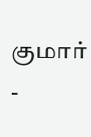குமார் -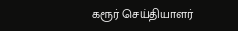கரூர் செய்தியாளர்